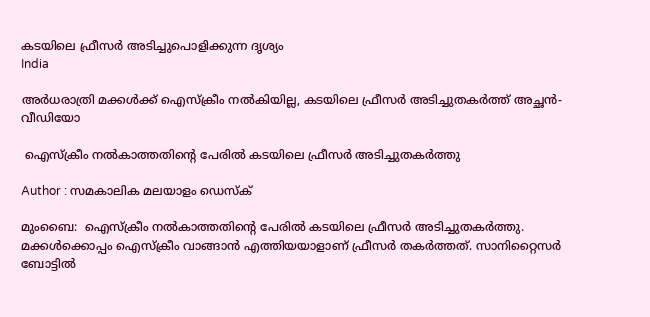കടയിലെ ഫ്രീസര്‍ അടിച്ചുപൊളിക്കുന്ന ദൃശ്യം
India

അര്‍ധരാത്രി മക്കള്‍ക്ക് ഐസ്‌ക്രീം നല്‍കിയില്ല, കടയിലെ ഫ്രീസര്‍ അടിച്ചുതകര്‍ത്ത് അച്ഛന്‍- വീഡിയോ

 ഐസ്‌ക്രീം നല്‍കാത്തതിന്റെ പേരില്‍ കടയിലെ ഫ്രീസര്‍ അടിച്ചുതകര്‍ത്തു

Author : സമകാലിക മലയാളം ഡെസ്ക്

മുംബൈ:  ഐസ്‌ക്രീം നല്‍കാത്തതിന്റെ പേരില്‍ കടയിലെ ഫ്രീസര്‍ അടിച്ചുതകര്‍ത്തു. മക്കള്‍ക്കൊപ്പം ഐസ്‌ക്രീം വാങ്ങാന്‍ എത്തിയയാളാണ് ഫ്രീസര്‍ തകര്‍ത്തത്. സാനിറ്റൈസര്‍ ബോട്ടില്‍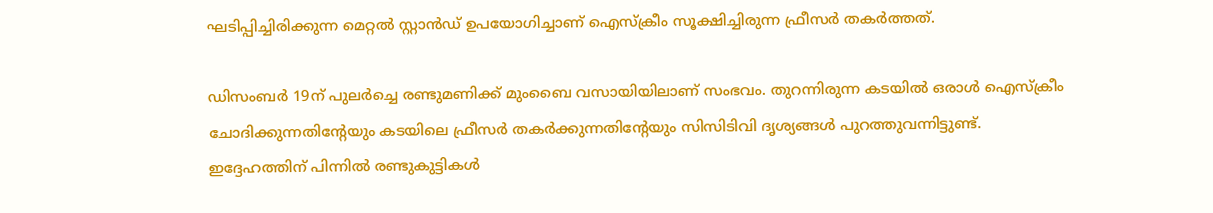ഘടിപ്പിച്ചിരിക്കുന്ന മെറ്റല്‍ സ്റ്റാന്‍ഡ് ഉപയോഗിച്ചാണ് ഐസ്‌ക്രീം സൂക്ഷിച്ചിരുന്ന ഫ്രീസര്‍ തകര്‍ത്തത്.

ഡിസംബര്‍ 19ന് പുലര്‍ച്ചെ രണ്ടുമണിക്ക് മുംബൈ വസായിയിലാണ് സംഭവം. തുറന്നിരുന്ന കടയില്‍ ഒരാള്‍ ഐസ്‌ക്രീം ചോദിക്കുന്നതിന്റേയും കടയിലെ ഫ്രീസര്‍ തകര്‍ക്കുന്നതിന്റേയും സിസിടിവി ദൃശ്യങ്ങള്‍ പുറത്തുവന്നിട്ടുണ്ട്.  ഇദ്ദേഹത്തിന് പിന്നില്‍ രണ്ടുകുട്ടികള്‍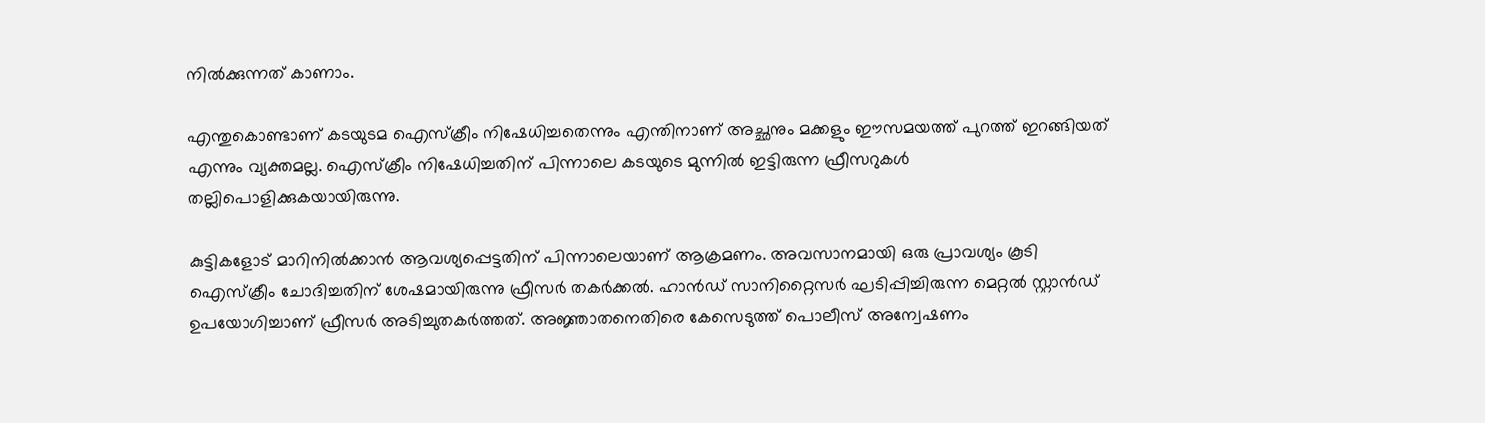നില്‍ക്കുന്നത് കാണാം.

എന്തുകൊണ്ടാണ് കടയുടമ ഐസ്‌ക്രീം നിഷേധിച്ചതെന്നും എന്തിനാണ് അച്ഛനും മക്കളും ഈസമയത്ത് പുറത്ത് ഇറങ്ങിയത് എന്നും വ്യക്തമല്ല. ഐസ്‌ക്രീം നിഷേധിച്ചതിന് പിന്നാലെ കടയുടെ മുന്നില്‍ ഇട്ടിരുന്ന ഫ്രീസറുകള്‍ തല്ലിപൊളിക്കുകയായിരുന്നു.

കുട്ടികളോട് മാറിനില്‍ക്കാന്‍ ആവശ്യപ്പെട്ടതിന് പിന്നാലെയാണ് ആക്രമണം. അവസാനമായി ഒരു പ്രാവശ്യം കൂടി ഐസ്‌ക്രീം ചോദിച്ചതിന് ശേഷമായിരുന്നു ഫ്രീസര്‍ തകര്‍ക്കല്‍. ഹാന്‍ഡ് സാനിറ്റൈസര്‍ ഘടിപ്പിച്ചിരുന്ന മെറ്റല്‍ സ്റ്റാന്‍ഡ് ഉപയോഗിച്ചാണ് ഫ്രീസര്‍ അടിച്ചുതകര്‍ത്തത്. അജ്ഞാതനെതിരെ കേസെടുത്ത് പൊലീസ് അന്വേഷണം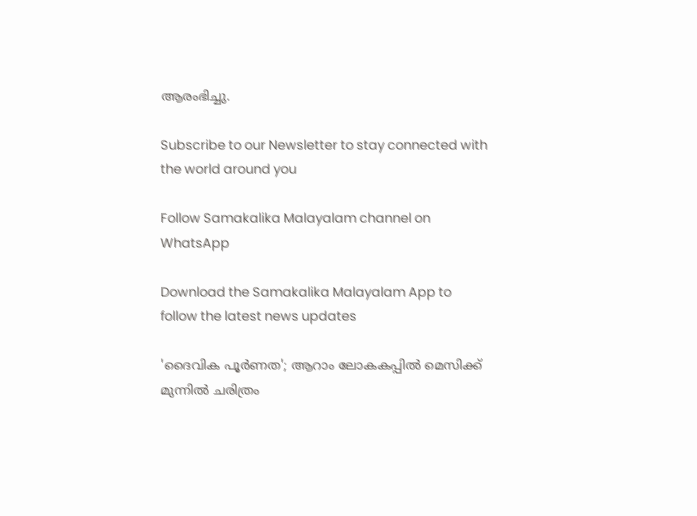ആരംഭിച്ചു.

Subscribe to our Newsletter to stay connected with the world around you

Follow Samakalika Malayalam channel on WhatsApp

Download the Samakalika Malayalam App to follow the latest news updates

'ദൈവിക പൂര്‍ണത'; ആറാം ലോകകപ്പില്‍ മെസിക്ക് മുന്നില്‍ ചരിത്രം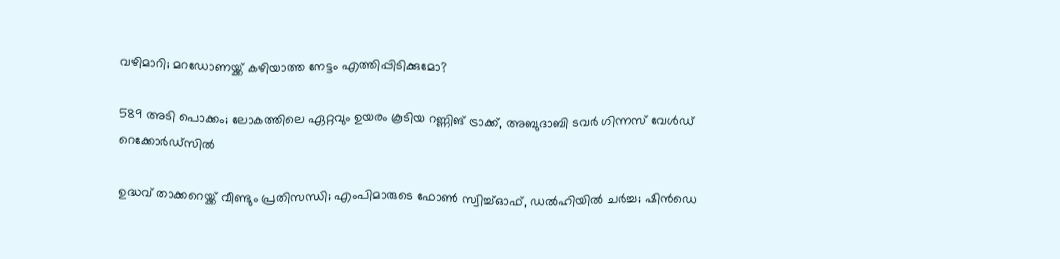വഴിമാറി; മറഡോണയ്ക്ക് കഴിയാത്ത നേട്ടം എത്തിപ്പിടിക്കുമോ?

589 അടി പൊക്കം; ലോകത്തിലെ ഏറ്റവും ഉയരം കൂടിയ റണ്ണിങ് ട്രാക്ക്, അബുദാബി ടവര്‍ ഗിന്നസ് വേള്‍ഡ് റെക്കോര്‍ഡ്‌സില്‍

ഉദ്ധവ് താക്കറെയ്ക്ക് വീണ്ടും പ്രതിസന്ധി; എംപിമാരുടെ ഫോണ്‍ സ്വിച്ച്ഓഫ്, ഡല്‍ഹിയില്‍ ചര്‍ച്ച; ഷിന്‍ഡെ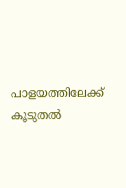പാളയത്തിലേക്ക് കൂടുതല്‍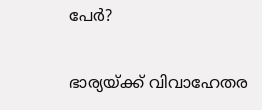പേര്‍?

ഭാര്യയ്ക്ക് വിവാഹേതര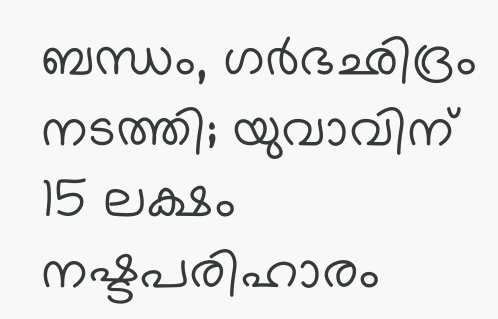ബന്ധം, ഗര്‍ഭഛിദ്രം നടത്തി; യുവാവിന് 15 ലക്ഷം നഷ്ടപരിഹാരം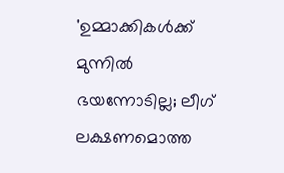'ഉമ്മാക്കികൾക്ക് മുന്നിൽ ഭയന്നോടില്ല; ലീഗ് ലക്ഷണമൊത്ത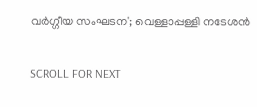വർഗ്ഗീയ സംഘടന'; വെള്ളാപ്പള്ളി നടേശൻ

SCROLL FOR NEXT